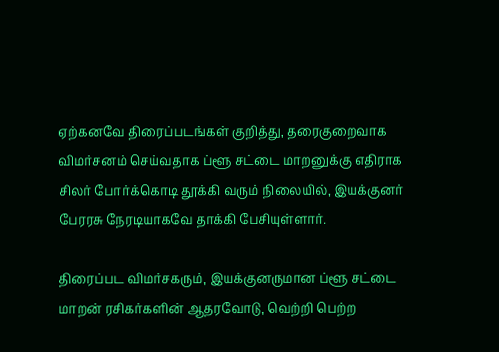ஏற்கனவே திரைப்படங்கள் குறித்து, தரைகுறைவாக விமர்சனம் செய்வதாக ப்ளூ சட்டை மாறனுக்கு எதிராக சிலர் போர்க்கொடி தூக்கி வரும் நிலையில், இயக்குனர் பேரரசு நேரடியாகவே தாக்கி பேசியுள்ளார்.

திரைப்பட விமர்சகரும், இயக்குனருமான ப்ளூ சட்டை மாறன் ரசிகர்களின் ஆதரவோடு, வெற்றி பெற்ற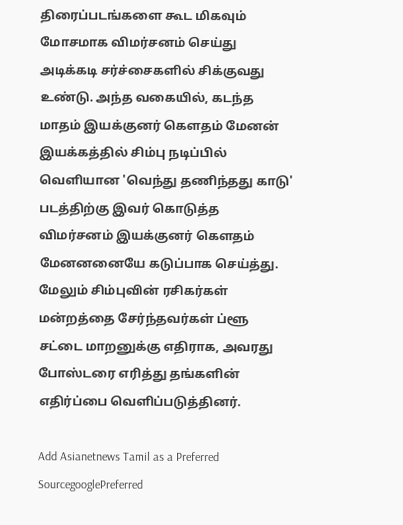திரைப்படங்களை கூட மிகவும் மோசமாக விமர்சனம் செய்து அடிக்கடி சர்ச்சைகளில் சிக்குவது உண்டு. அந்த வகையில், கடந்த மாதம் இயக்குனர் கெளதம் மேனன் இயக்கத்தில் சிம்பு நடிப்பில் வெளியான 'வெந்து தணிந்தது காடு' படத்திற்கு இவர் கொடுத்த விமர்சனம் இயக்குனர் கெளதம் மேனனனையே கடுப்பாக செய்த்து. மேலும் சிம்புவின் ரசிகர்கள் மன்றத்தை சேர்ந்தவர்கள் ப்ளூ சட்டை மாறனுக்கு எதிராக, அவரது போஸ்டரை எரித்து தங்களின் எதிர்ப்பை வெளிப்படுத்தினர்.

Add Asianetnews Tamil as a Preferred SourcegooglePreferred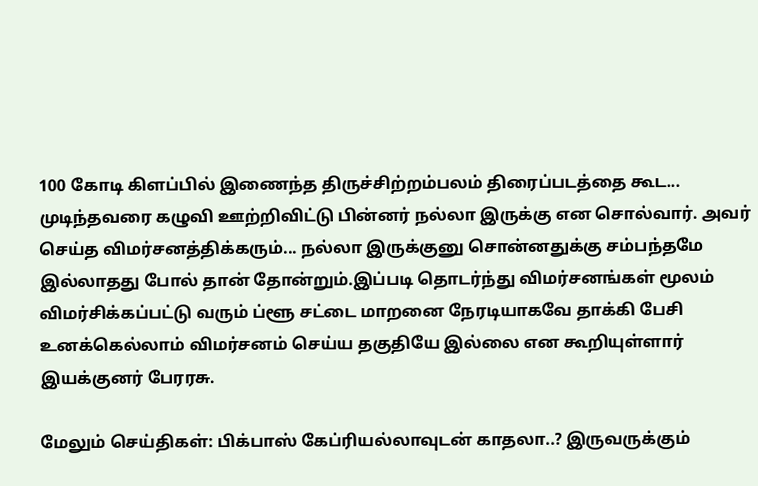100 கோடி கிளப்பில் இணைந்த திருச்சிற்றம்பலம் திரைப்படத்தை கூட... முடிந்தவரை கழுவி ஊற்றிவிட்டு பின்னர் நல்லா இருக்கு என சொல்வார். அவர் செய்த விமர்சனத்திக்கரும்... நல்லா இருக்குனு சொன்னதுக்கு சம்பந்தமே இல்லாதது போல் தான் தோன்றும்.இப்படி தொடர்ந்து விமர்சனங்கள் மூலம் விமர்சிக்கப்பட்டு வரும் ப்ளூ சட்டை மாறனை நேரடியாகவே தாக்கி பேசி உனக்கெல்லாம் விமர்சனம் செய்ய தகுதியே இல்லை என கூறியுள்ளார் இயக்குனர் பேரரசு.

மேலும் செய்திகள்: பிக்பாஸ் கேப்ரியல்லாவுடன் காதலா..? இருவருக்கும்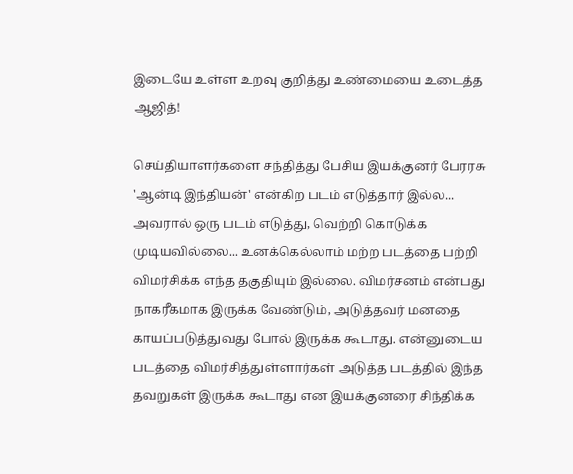இடையே உள்ள உறவு குறித்து உண்மையை உடைத்த ஆஜித்!

செய்தியாளர்களை சந்தித்து பேசிய இயக்குனர் பேரரசு 'ஆன்டி இந்தியன்' என்கிற படம் எடுத்தார் இல்ல... அவரால் ஒரு படம் எடுத்து, வெற்றி கொடுக்க முடியவில்லை... உனக்கெல்லாம் மற்ற படத்தை பற்றி விமர்சிக்க எந்த தகுதியும் இல்லை. விமர்சனம் என்பது நாகரீகமாக இருக்க வேண்டும், அடுத்தவர் மனதை காயப்படுத்துவது போல் இருக்க கூடாது. என்னுடைய படத்தை விமர்சித்துள்ளார்கள் அடுத்த படத்தில் இந்த தவறுகள் இருக்க கூடாது என இயக்குனரை சிந்திக்க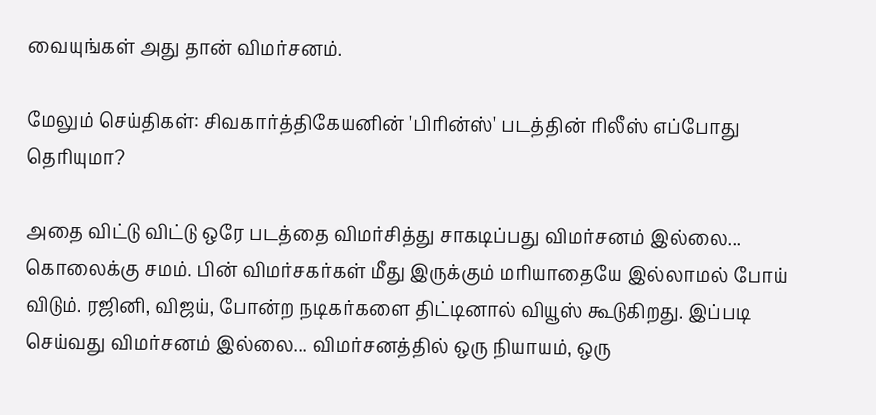வையுங்கள் அது தான் விமர்சனம்.

மேலும் செய்திகள்: சிவகார்த்திகேயனின் 'பிரின்ஸ்' படத்தின் ரிலீஸ் எப்போது தெரியுமா?

அதை விட்டு விட்டு ஒரே படத்தை விமர்சித்து சாகடிப்பது விமர்சனம் இல்லை... கொலைக்கு சமம். பின் விமர்சகர்கள் மீது இருக்கும் மரியாதையே இல்லாமல் போய் விடும். ரஜினி, விஜய், போன்ற நடிகர்களை திட்டினால் வியூஸ் கூடுகிறது. இப்படி செய்வது விமர்சனம் இல்லை... விமர்சனத்தில் ஒரு நியாயம், ஒரு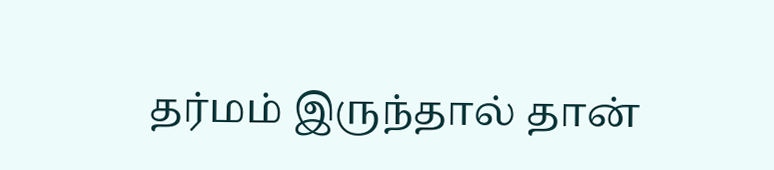தர்மம் இருந்தால் தான்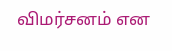விமர்சனம் என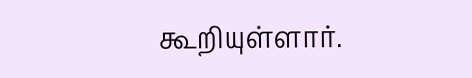கூறியுள்ளார்.